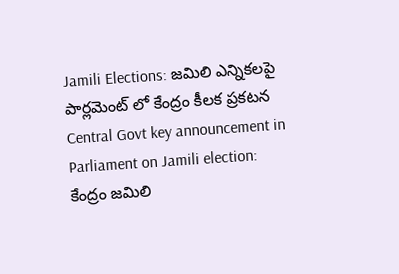Jamili Elections: జమిలి ఎన్నికలపై పార్లమెంట్ లో కేంద్రం కీలక ప్రకటన
Central Govt key announcement in Parliament on Jamili election: కేంద్రం జమిలి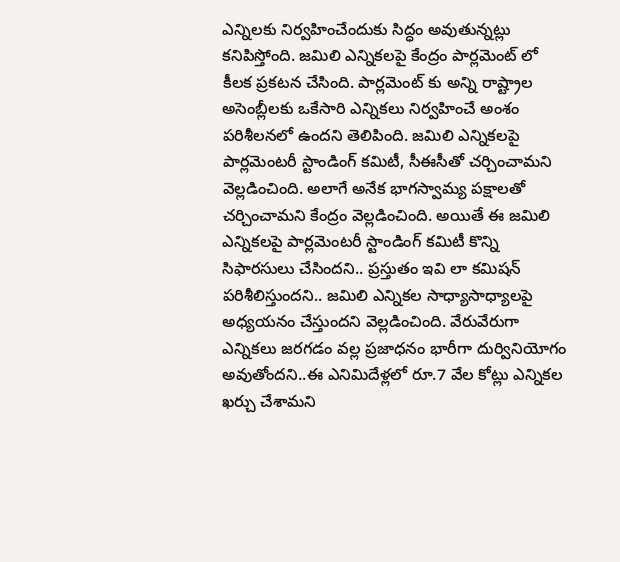ఎన్నిలకు నిర్వహించేందుకు సిద్ధం అవుతున్నట్లు కనిపిస్తోంది. జమిలి ఎన్నికలపై కేంద్రం పార్లమెంట్ లో కీలక ప్రకటన చేసింది. పార్లమెంట్ కు అన్ని రాష్ట్రాల అసెంబ్లీలకు ఒకేసారి ఎన్నికలు నిర్వహించే అంశం పరిశీలనలో ఉందని తెలిపింది. జమిలి ఎన్నికలపై పార్లమెంటరీ స్టాండింగ్ కమిటీ, సీఈసీతో చర్చించామని వెల్లడించింది. అలాగే అనేక భాగస్వామ్య పక్షాలతో చర్చించామని కేంద్రం వెల్లడించింది. అయితే ఈ జమిలి ఎన్నికలపై పార్లమెంటరీ స్టాండింగ్ కమిటీ కొన్ని సిఫారసులు చేసిందని.. ప్రస్తుతం ఇవి లా కమిషన్ పరిశీలిస్తుందని.. జమిలి ఎన్నికల సాధ్యాసాధ్యాలపై అధ్యయనం చేస్తుందని వెల్లడించింది. వేరువేరుగా ఎన్నికలు జరగడం వల్ల ప్రజాధనం భారీగా దుర్వినియోగం అవుతోందని..ఈ ఎనిమిదేళ్లలో రూ.7 వేల కోట్లు ఎన్నికల ఖర్చు చేశామని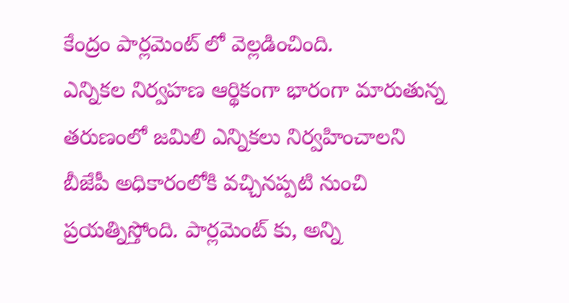కేంద్రం పార్లమెంట్ లో వెల్లడించింది.
ఎన్నికల నిర్వహణ ఆర్థికంగా భారంగా మారుతున్న తరుణంలో జమిలి ఎన్నికలు నిర్వహించాలని బీజేపీ అధికారంలోకి వచ్చినప్పటి నుంచి ప్రయత్నిస్తోంది. పార్లమెంట్ కు, అన్ని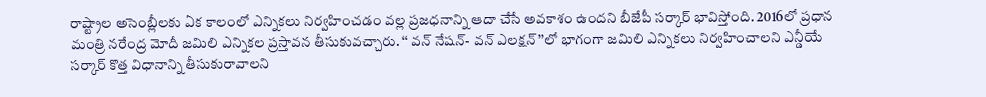రాష్ట్రాల అసెంబ్లీలకు ఏక కాలంలో ఎన్నికలు నిర్వహించడం వల్ల ప్రజధనాన్ని ఆదా చేసే అవకాశం ఉందని బీజేపీ సర్కార్ భావిస్తోంది. 2016లో ప్రధాన మంత్రి నరేంద్ర మోదీ జమిలి ఎన్నికల ప్రస్తావన తీసుకువచ్చారు. ‘‘ వన్ నేషన్- వన్ ఎలక్షన్’’లో భాగంగా జమిలి ఎన్నికలు నిర్వహించాలని ఎన్డీయే సర్కార్ కొత్త విధానాన్ని తీసుకురావాలని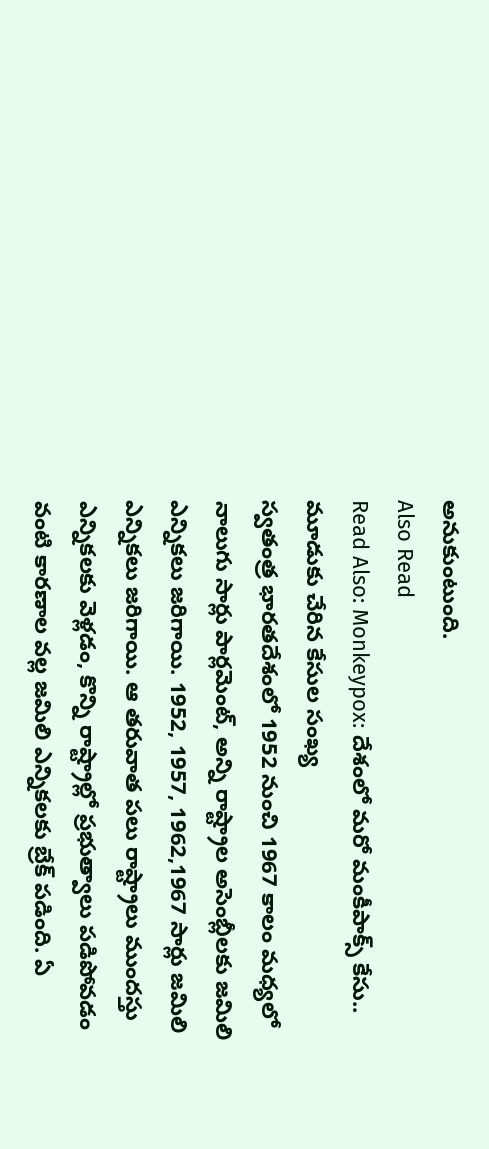అనుకుంటుంది.
Also Read
Read Also: Monkeypox: దేశంలో మరో మంకీపాక్స్ కేసు.. మూడుకు చేరిన కేసుల సంఖ్య
స్వతంత్ర భారతదేశంలో 1952 నుంచి 1967 కాలం మధ్యలో నాలుగు సార్లు పార్లమెంట్, అన్ని రాష్ట్రాల అసెంబ్లీలకు జమిలి ఎన్నికలు జరిగాయి. 1952, 1957, 1962,1967 సార్లు జమిలి ఎన్నికలు జరిగాయి. ఆ తరువాత పలు రాష్ట్రాలు ముందస్తు ఎన్నికలకు వెళ్లడం, కొన్ని రాష్ట్రాల్లో ప్రభుత్వాలు పడిపోవడం వంటి కారణాల వల్ల జమిలి ఎన్నికలకు బ్రేక్ పడింది. ఏ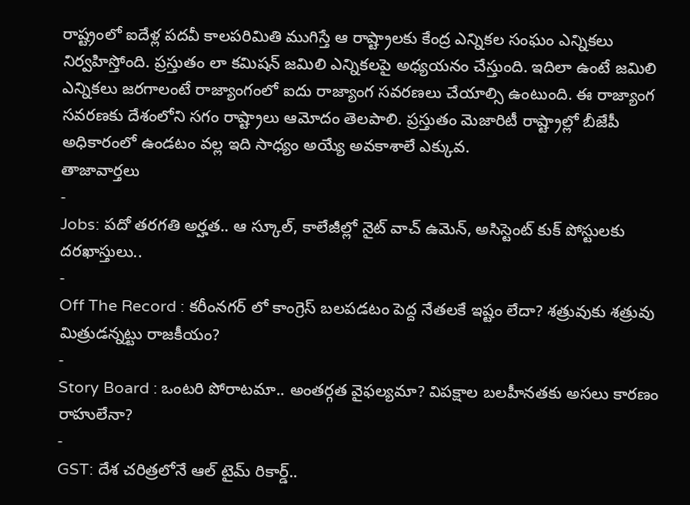రాష్ట్రంలో ఐదేళ్ల పదవీ కాలపరిమితి ముగిస్తే ఆ రాష్ట్రాలకు కేంద్ర ఎన్నికల సంఘం ఎన్నికలు నిర్వహిస్తోంది. ప్రస్తుతం లా కమిషన్ జమిలి ఎన్నికలపై అధ్యయనం చేస్తుంది. ఇదిలా ఉంటే జమిలి ఎన్నికలు జరగాలంటే రాజ్యాంగంలో ఐదు రాజ్యాంగ సవరణలు చేయాల్సి ఉంటుంది. ఈ రాజ్యాంగ సవరణకు దేశంలోని సగం రాష్ట్రాలు ఆమోదం తెలపాలి. ప్రస్తుతం మెజారిటీ రాష్ట్రాల్లో బీజేపీ అధికారంలో ఉండటం వల్ల ఇది సాధ్యం అయ్యే అవకాశాలే ఎక్కువ.
తాజావార్తలు
-
Jobs: పదో తరగతి అర్హత.. ఆ స్కూల్, కాలేజీల్లో నైట్ వాచ్ ఉమెన్, అసిస్టెంట్ కుక్ పోస్టులకు దరఖాస్తులు..
-
Off The Record : కరీంనగర్ లో కాంగ్రెస్ బలపడటం పెద్ద నేతలకే ఇష్టం లేదా? శత్రువుకు శత్రువు మిత్రుడన్నట్టు రాజకీయం?
-
Story Board : ఒంటరి పోరాటమా.. అంతర్గత వైఫల్యమా? విపక్షాల బలహీనతకు అసలు కారణం రాహులేనా?
-
GST: దేశ చరిత్రలోనే ఆల్ టైమ్ రికార్డ్..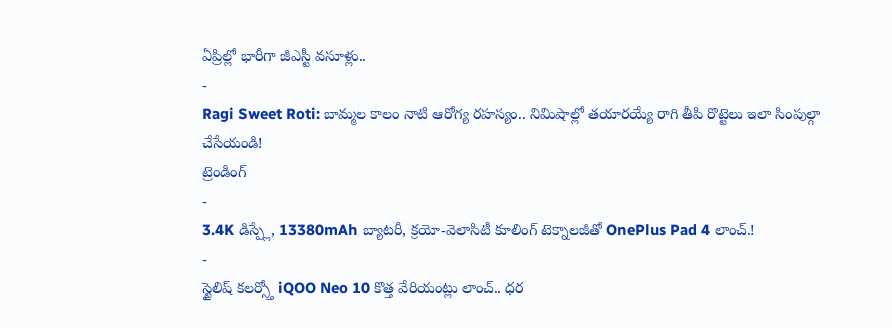ఏప్రిల్లో భారీగా జీఎస్టీ వసూళ్లు..
-
Ragi Sweet Roti: బామ్మల కాలం నాటి ఆరోగ్య రహస్యం.. నిమిషాల్లో తయారయ్యే రాగి తీపి రొట్టెలు ఇలా సింపుల్గా చేసేయండి!
ట్రెండింగ్
-
3.4K డిస్ప్లే, 13380mAh బ్యాటరీ, క్రయో-వెలాసిటీ కూలింగ్ టెక్నాలజీతో OnePlus Pad 4 లాంచ్.!
-
స్టైలిష్ కలర్స్తో iQOO Neo 10 కొత్త వేరియంట్లు లాంచ్.. ధర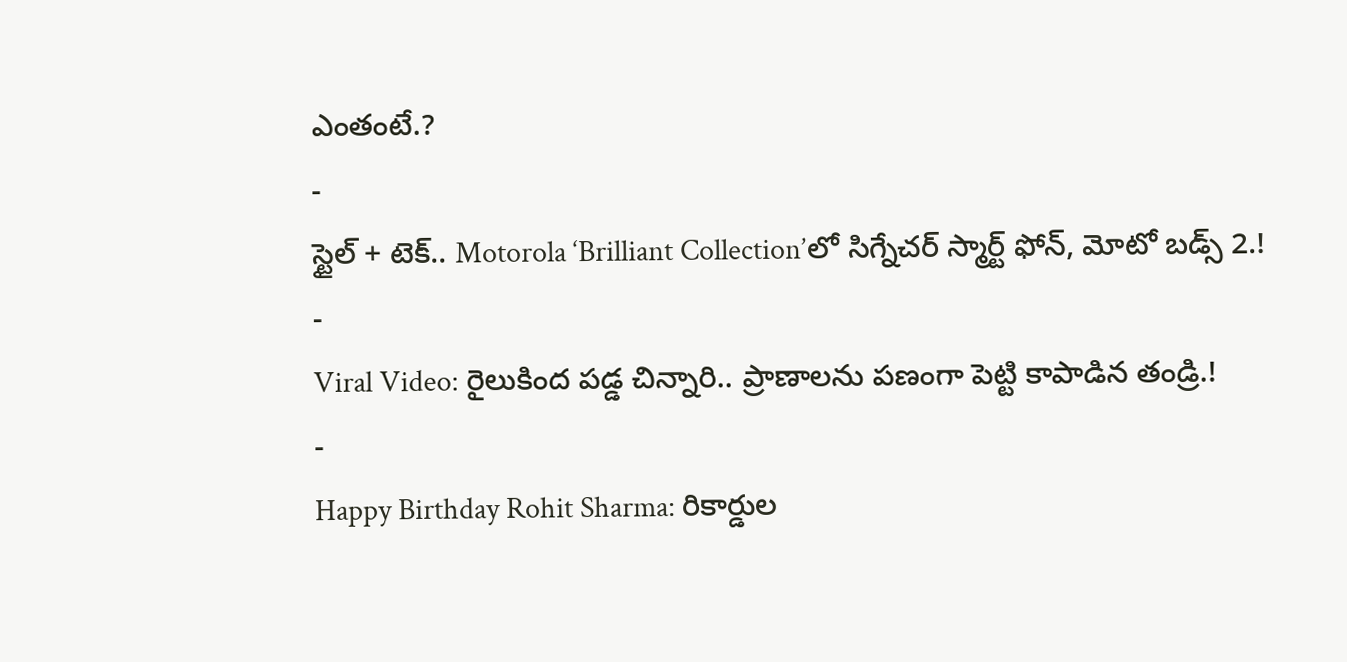ఎంతంటే.?
-
స్టైల్ + టెక్.. Motorola ‘Brilliant Collection’లో సిగ్నేచర్ స్మార్ట్ ఫోన్, మోటో బడ్స్ 2.!
-
Viral Video: రైలుకింద పడ్డ చిన్నారి.. ప్రాణాలను పణంగా పెట్టి కాపాడిన తండ్రి.!
-
Happy Birthday Rohit Sharma: రికార్డుల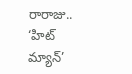రారాజు.. ‘హిట్ మ్యాన్’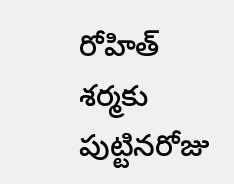రోహిత్ శర్మకు పుట్టినరోజు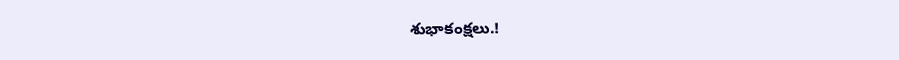శుభాకంక్షలు.!